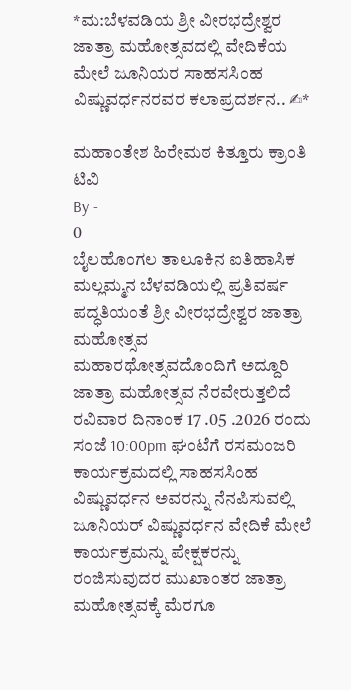*ಮ:ಬೆಳವಡಿಯ ಶ್ರೀ ವೀರಭದ್ರೇಶ್ವರ ಜಾತ್ರಾ ಮಹೋತ್ಸವದಲ್ಲಿ ವೇದಿಕೆಯ ಮೇಲೆ ಜೂನಿಯರ ಸಾಹಸಸಿಂಹ ವಿಷ್ಣುವರ್ಧನರವರ ಕಲಾಪ್ರದರ್ಶನ.. ✍*

ಮಹಾಂತೇಶ ಹಿರೇಮಠ ಕಿತ್ತೂರು ಕ್ರಾಂತಿ ಟಿವಿ
By -
0
ಬೈಲಹೊಂಗಲ ತಾಲೂಕಿನ ಐತಿಹಾಸಿಕ ಮಲ್ಲಮ್ಮನ ಬೆಳವಡಿಯಲ್ಲಿ ಪ್ರತಿವರ್ಷ ಪದ್ಧತಿಯಂತೆ ಶ್ರೀ ವೀರಭದ್ರೇಶ್ವರ ಜಾತ್ರಾ ಮಹೋತ್ಸವ ಮಹಾರಥೋತ್ಸವದೊಂದಿಗೆ ಅದ್ದೂರಿ ಜಾತ್ರಾ ಮಹೋತ್ಸವ ನೆರವೇರುತ್ತಲಿದೆ ರವಿವಾರ ದಿನಾಂಕ 17 .05 .2026 ರಂದು ಸಂಜೆ 10:00pm ಘಂಟೆಗೆ ರಸಮಂಜರಿ ಕಾರ್ಯಕ್ರಮದಲ್ಲಿ ಸಾಹಸಸಿಂಹ ವಿಷ್ಣುವರ್ಧನ ಅವರನ್ನು ನೆನಪಿಸುವಲ್ಲಿ ಜೂನಿಯರ್ ವಿಷ್ಣುವರ್ಧನ ವೇದಿಕೆ ಮೇಲೆ ಕಾರ್ಯಕ್ರಮನ್ನು ಪೇಕ್ಷಕರನ್ನು ರಂಜಿಸುವುದರ ಮುಖಾಂತರ ಜಾತ್ರಾ ಮಹೋತ್ಸವಕ್ಕೆ ಮೆರಗೂ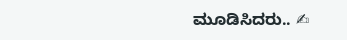ಮೂಡಿಸಿದರು.. ✍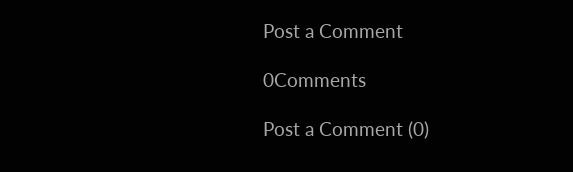Post a Comment

0Comments

Post a Comment (0)